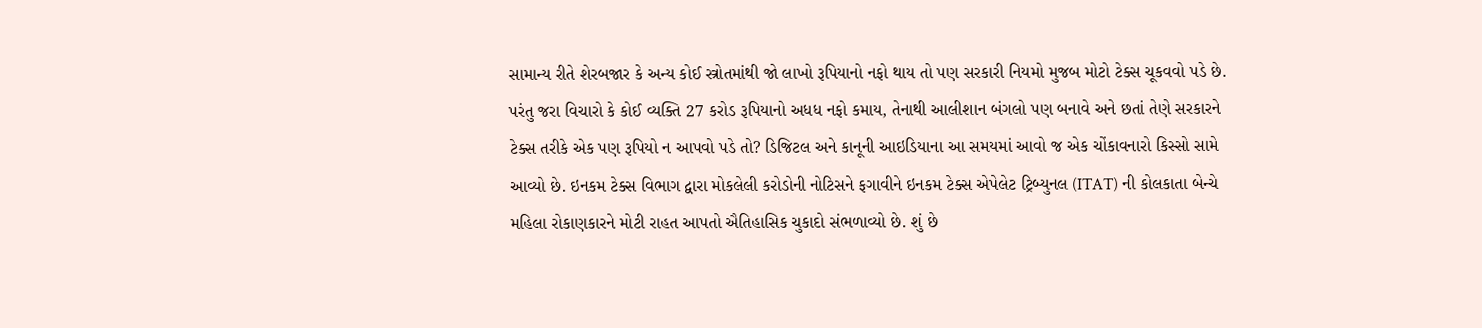સામાન્ય રીતે શેરબજાર કે અન્ય કોઈ સ્ત્રોતમાંથી જો લાખો રૂપિયાનો નફો થાય તો પણ સરકારી નિયમો મુજબ મોટો ટેક્સ ચૂકવવો પડે છે. પરંતુ જરા વિચારો કે કોઈ વ્યક્તિ 27 કરોડ રૂપિયાનો અધધ નફો કમાય, તેનાથી આલીશાન બંગલો પણ બનાવે અને છતાં તેણે સરકારને ટેક્સ તરીકે એક પણ રૂપિયો ન આપવો પડે તો? ડિજિટલ અને કાનૂની આઇડિયાના આ સમયમાં આવો જ એક ચોંકાવનારો કિસ્સો સામે આવ્યો છે. ઇનકમ ટેક્સ વિભાગ દ્વારા મોકલેલી કરોડોની નોટિસને ફગાવીને ઇનકમ ટેક્સ એપેલેટ ટ્રિબ્યુનલ (ITAT) ની કોલકાતા બેન્ચે મહિલા રોકાણકારને મોટી રાહત આપતો ઐતિહાસિક ચુકાદો સંભળાવ્યો છે. શું છે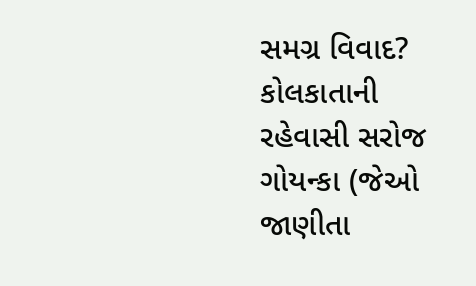સમગ્ર વિવાદ? કોલકાતાની રહેવાસી સરોજ ગોયન્કા (જેઓ જાણીતા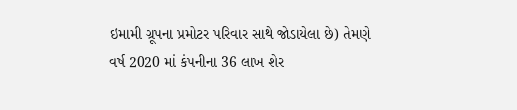ઇમામી ગ્રૂપના પ્રમોટર પરિવાર સાથે જોડાયેલા છે) તેમણે વર્ષ 2020 માં કંપનીના 36 લાખ શેર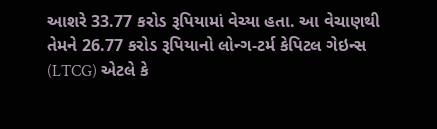આશરે 33.77 કરોડ રૂપિયામાં વેચ્યા હતા. આ વેચાણથી તેમને 26.77 કરોડ રૂપિયાનો લોન્ગ-ટર્મ કેપિટલ ગેઇન્સ (LTCG) એટલે કે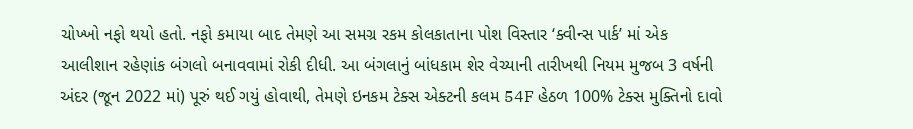ચોખ્ખો નફો થયો હતો. નફો કમાયા બાદ તેમણે આ સમગ્ર રકમ કોલકાતાના પોશ વિસ્તાર ‘ક્વીન્સ પાર્ક’ માં એક આલીશાન રહેણાંક બંગલો બનાવવામાં રોકી દીધી. આ બંગલાનું બાંધકામ શેર વેચ્યાની તારીખથી નિયમ મુજબ 3 વર્ષની અંદર (જૂન 2022 માં) પૂરું થઈ ગયું હોવાથી, તેમણે ઇનકમ ટેક્સ એક્ટની કલમ 54F હેઠળ 100% ટેક્સ મુક્તિનો દાવો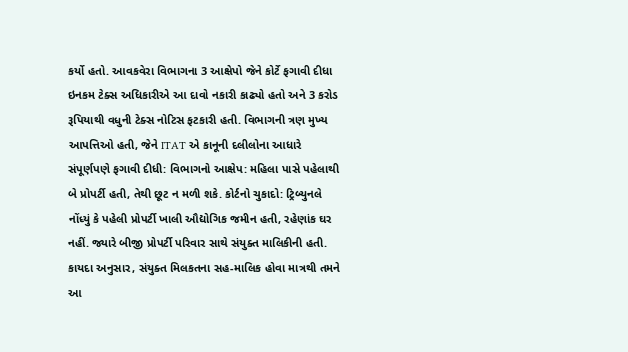કર્યો હતો. આવકવેરા વિભાગના 3 આક્ષેપો જેને કોર્ટે ફગાવી દીધા ઇનકમ ટેક્સ અધિકારીએ આ દાવો નકારી કાઢ્યો હતો અને 3 કરોડ રૂપિયાથી વધુની ટેક્સ નોટિસ ફટકારી હતી. વિભાગની ત્રણ મુખ્ય આપત્તિઓ હતી, જેને ITAT એ કાનૂની દલીલોના આધારે સંપૂર્ણપણે ફગાવી દીધી: વિભાગનો આક્ષેપ: મહિલા પાસે પહેલાથી બે પ્રોપર્ટી હતી, તેથી છૂટ ન મળી શકે. કોર્ટનો ચુકાદો: ટ્રિબ્યુનલે નોંધ્યું કે પહેલી પ્રોપર્ટી ખાલી ઔદ્યોગિક જમીન હતી, રહેણાંક ઘર નહીં. જ્યારે બીજી પ્રોપર્ટી પરિવાર સાથે સંયુક્ત માલિકીની હતી. કાયદા અનુસાર, સંયુક્ત મિલકતના સહ-માલિક હોવા માત્રથી તમને આ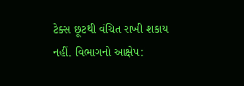ટેક્સ છૂટથી વંચિત રાખી શકાય નહીં. વિભાગનો આક્ષેપ: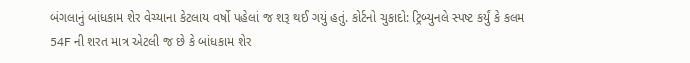બંગલાનું બાંધકામ શેર વેચ્યાના કેટલાય વર્ષો પહેલાં જ શરૂ થઈ ગયું હતું. કોર્ટનો ચુકાદો: ટ્રિબ્યુનલે સ્પષ્ટ કર્યું કે કલમ 54F ની શરત માત્ર એટલી જ છે કે બાંધકામ શેર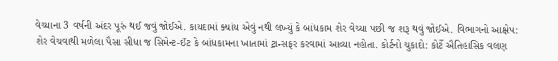વેચ્યાના 3 વર્ષની અંદર પૂરું થઈ જવું જોઈએ. કાયદામાં ક્યાંય એવું નથી લખ્યું કે બાંધકામ શેર વેચ્યા પછી જ શરૂ થવું જોઈએ. વિભાગનો આક્ષેપ: શેર વેચવાથી મળેલા પૈસા સીધા જ સિમેન્ટ-ઈંટ કે બાંધકામના ખાતામાં ટ્રાન્સફર કરવામાં આવ્યા નહોતા. કોર્ટનો ચુકાદો: કોર્ટે ઐતિહાસિક વલણ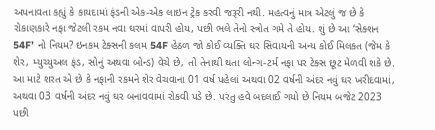અપનાવતા કહ્યું કે કાયદામાં ફંડની એક-એક લાઇન ટ્રેક કરવી જરૂરી નથી. મહત્વનું માત્ર એટલું જ છે કે રોકાણકારે નફા જેટલી રકમ નવા ઘરમાં વાપરી હોય, પછી ભલે તેનો સ્ત્રોત ગમે તે હોય. શું છે આ ‘સેક્શન 54F’ નો નિયમ? ઇનકમ ટેક્સની કલમ 54F હેઠળ જો કોઈ વ્યક્તિ ઘર સિવાયની અન્ય કોઈ મિલકત (જેમ કે શેર, મ્યુચ્યુઅલ ફંડ, સોનું અથવા બોન્ડ) વેચે છે, તો તેનાથી થતા લોન્ગ-ટર્મ નફા પર ટેક્સ છૂટ મેળવી શકે છે. આ માટે શરત એ છે કે નફાની રકમને શેર વેચવાના 01 વર્ષ પહેલાં અથવા 02 વર્ષની અંદર નવું ઘર ખરીદવામાં, અથવા 03 વર્ષની અંદર નવું ઘર બનાવવામાં રોકવી પડે છે. પરંતુ હવે બદલાઈ ગયો છે નિયમ બજેટ 2023 પછી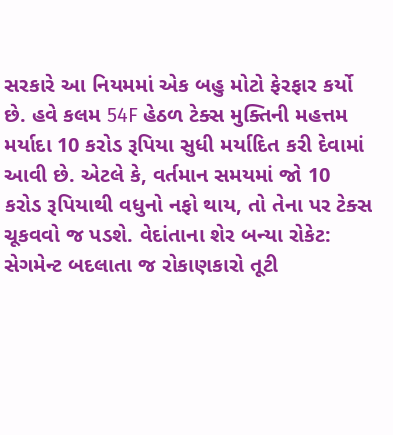સરકારે આ નિયમમાં એક બહુ મોટો ફેરફાર કર્યો છે. હવે કલમ 54F હેઠળ ટેક્સ મુક્તિની મહત્તમ મર્યાદા 10 કરોડ રૂપિયા સુધી મર્યાદિત કરી દેવામાં આવી છે. એટલે કે, વર્તમાન સમયમાં જો 10 કરોડ રૂપિયાથી વધુનો નફો થાય, તો તેના પર ટેક્સ ચૂકવવો જ પડશે. વેદાંતાના શેર બન્યા રોકેટ: સેગમેન્ટ બદલાતા જ રોકાણકારો તૂટી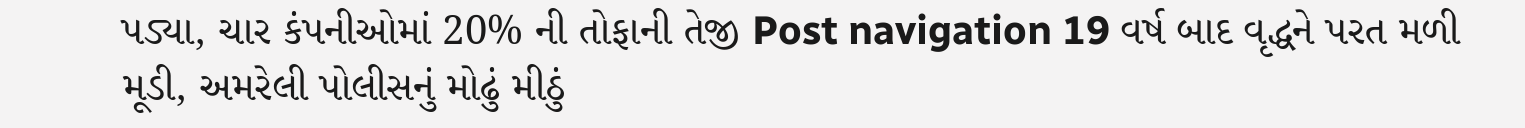પડ્યા, ચાર કંપનીઓમાં 20% ની તોફાની તેજી Post navigation 19 વર્ષ બાદ વૃદ્ધને પરત મળી મૂડી, અમરેલી પોલીસનું મોઢું મીઠું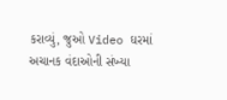કરાવ્યું, જુઓ Video ઘરમાં અચાનક વંદાઓની સંખ્યા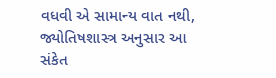વધવી એ સામાન્ય વાત નથી, જ્યોતિષશાસ્ત્ર અનુસાર આ સંકેત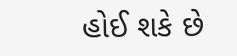હોઈ શકે છે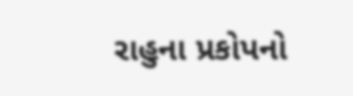રાહુના પ્રકોપનો